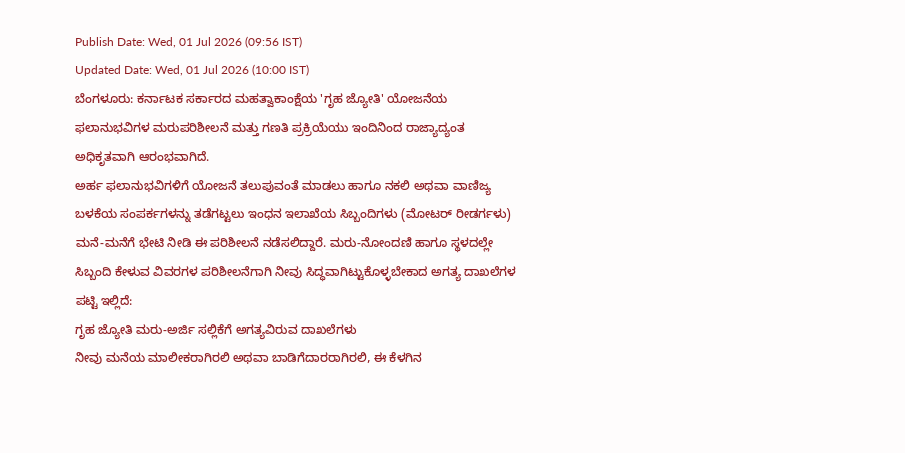Publish Date: Wed, 01 Jul 2026 (09:56 IST)
Updated Date: Wed, 01 Jul 2026 (10:00 IST)
ಬೆಂಗಳೂರು: ಕರ್ನಾಟಕ ಸರ್ಕಾರದ ಮಹತ್ವಾಕಾಂಕ್ಷೆಯ 'ಗೃಹ ಜ್ಯೋತಿ' ಯೋಜನೆಯ ಫಲಾನುಭವಿಗಳ ಮರುಪರಿಶೀಲನೆ ಮತ್ತು ಗಣತಿ ಪ್ರಕ್ರಿಯೆಯು ಇಂದಿನಿಂದ ರಾಜ್ಯಾದ್ಯಂತ ಅಧಿಕೃತವಾಗಿ ಆರಂಭವಾಗಿದೆ.
ಅರ್ಹ ಫಲಾನುಭವಿಗಳಿಗೆ ಯೋಜನೆ ತಲುಪುವಂತೆ ಮಾಡಲು ಹಾಗೂ ನಕಲಿ ಅಥವಾ ವಾಣಿಜ್ಯ ಬಳಕೆಯ ಸಂಪರ್ಕಗಳನ್ನು ತಡೆಗಟ್ಟಲು ಇಂಧನ ಇಲಾಖೆಯ ಸಿಬ್ಬಂದಿಗಳು (ಮೋಟರ್ ರೀಡರ್ಗಳು) ಮನೆ-ಮನೆಗೆ ಭೇಟಿ ನೀಡಿ ಈ ಪರಿಶೀಲನೆ ನಡೆಸಲಿದ್ದಾರೆ. ಮರು-ನೋಂದಣಿ ಹಾಗೂ ಸ್ಥಳದಲ್ಲೇ ಸಿಬ್ಬಂದಿ ಕೇಳುವ ವಿವರಗಳ ಪರಿಶೀಲನೆಗಾಗಿ ನೀವು ಸಿದ್ಧವಾಗಿಟ್ಟುಕೊಳ್ಳಬೇಕಾದ ಅಗತ್ಯ ದಾಖಲೆಗಳ ಪಟ್ಟಿ ಇಲ್ಲಿದೆ:
ಗೃಹ ಜ್ಯೋತಿ ಮರು-ಅರ್ಜಿ ಸಲ್ಲಿಕೆಗೆ ಅಗತ್ಯವಿರುವ ದಾಖಲೆಗಳು
ನೀವು ಮನೆಯ ಮಾಲೀಕರಾಗಿರಲಿ ಅಥವಾ ಬಾಡಿಗೆದಾರರಾಗಿರಲಿ, ಈ ಕೆಳಗಿನ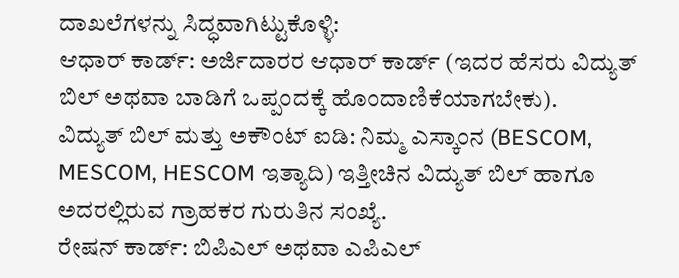ದಾಖಲೆಗಳನ್ನು ಸಿದ್ಧವಾಗಿಟ್ಟುಕೊಳ್ಳಿ:
ಆಧಾರ್ ಕಾರ್ಡ್: ಅರ್ಜಿದಾರರ ಆಧಾರ್ ಕಾರ್ಡ್ (ಇದರ ಹೆಸರು ವಿದ್ಯುತ್ ಬಿಲ್ ಅಥವಾ ಬಾಡಿಗೆ ಒಪ್ಪಂದಕ್ಕೆ ಹೊಂದಾಣಿಕೆಯಾಗಬೇಕು).
ವಿದ್ಯುತ್ ಬಿಲ್ ಮತ್ತು ಅಕೌಂಟ್ ಐಡಿ: ನಿಮ್ಮ ಎಸ್ಕಾಂನ (BESCOM, MESCOM, HESCOM ಇತ್ಯಾದಿ) ಇತ್ತೀಚಿನ ವಿದ್ಯುತ್ ಬಿಲ್ ಹಾಗೂ ಅದರಲ್ಲಿರುವ ಗ್ರಾಹಕರ ಗುರುತಿನ ಸಂಖ್ಯೆ.
ರೇಷನ್ ಕಾರ್ಡ್: ಬಿಪಿಎಲ್ ಅಥವಾ ಎಪಿಎಲ್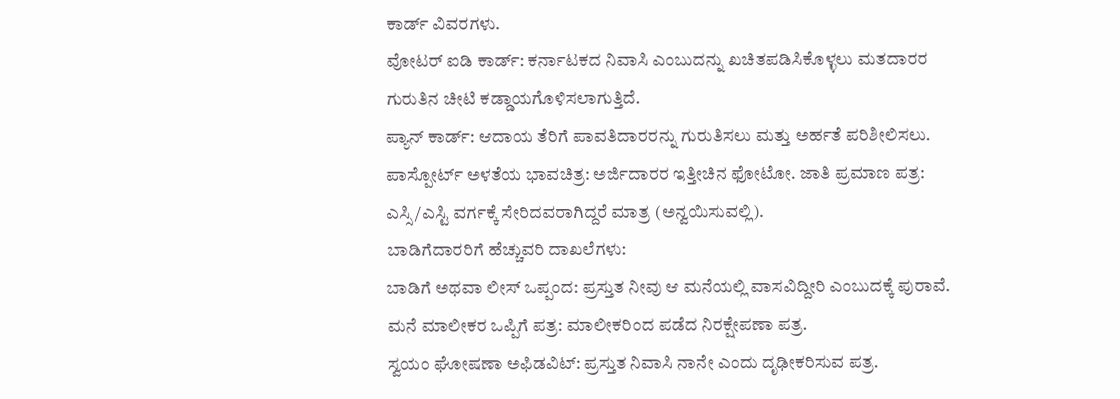ಕಾರ್ಡ್ ವಿವರಗಳು.
ವೋಟರ್ ಐಡಿ ಕಾರ್ಡ್: ಕರ್ನಾಟಕದ ನಿವಾಸಿ ಎಂಬುದನ್ನು ಖಚಿತಪಡಿಸಿಕೊಳ್ಳಲು ಮತದಾರರ ಗುರುತಿನ ಚೀಟಿ ಕಡ್ಡಾಯಗೊಳಿಸಲಾಗುತ್ತಿದೆ.
ಪ್ಯಾನ್ ಕಾರ್ಡ್: ಆದಾಯ ತೆರಿಗೆ ಪಾವತಿದಾರರನ್ನು ಗುರುತಿಸಲು ಮತ್ತು ಅರ್ಹತೆ ಪರಿಶೀಲಿಸಲು. ಪಾಸ್ಪೋರ್ಟ್ ಅಳತೆಯ ಭಾವಚಿತ್ರ: ಅರ್ಜಿದಾರರ ಇತ್ತೀಚಿನ ಫೋಟೋ. ಜಾತಿ ಪ್ರಮಾಣ ಪತ್ರ: ಎಸ್ಸಿ/ಎಸ್ಟಿ ವರ್ಗಕ್ಕೆ ಸೇರಿದವರಾಗಿದ್ದರೆ ಮಾತ್ರ (ಅನ್ವಯಿಸುವಲ್ಲಿ).
ಬಾಡಿಗೆದಾರರಿಗೆ ಹೆಚ್ಚುವರಿ ದಾಖಲೆಗಳು:
ಬಾಡಿಗೆ ಅಥವಾ ಲೀಸ್ ಒಪ್ಪಂದ: ಪ್ರಸ್ತುತ ನೀವು ಆ ಮನೆಯಲ್ಲಿ ವಾಸವಿದ್ದೀರಿ ಎಂಬುದಕ್ಕೆ ಪುರಾವೆ.
ಮನೆ ಮಾಲೀಕರ ಒಪ್ಪಿಗೆ ಪತ್ರ: ಮಾಲೀಕರಿಂದ ಪಡೆದ ನಿರಕ್ಷೇಪಣಾ ಪತ್ರ.
ಸ್ವಯಂ ಘೋಷಣಾ ಅಫಿಡವಿಟ್: ಪ್ರಸ್ತುತ ನಿವಾಸಿ ನಾನೇ ಎಂದು ದೃಢೀಕರಿಸುವ ಪತ್ರ.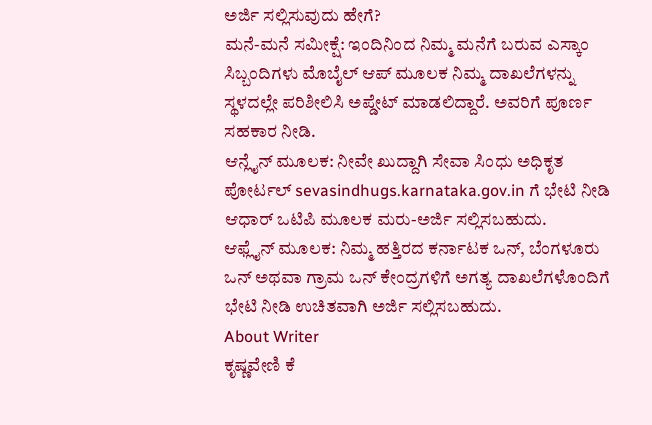ಅರ್ಜಿ ಸಲ್ಲಿಸುವುದು ಹೇಗೆ?
ಮನೆ-ಮನೆ ಸಮೀಕ್ಷೆ: ಇಂದಿನಿಂದ ನಿಮ್ಮ ಮನೆಗೆ ಬರುವ ಎಸ್ಕಾಂ ಸಿಬ್ಬಂದಿಗಳು ಮೊಬೈಲ್ ಆಪ್ ಮೂಲಕ ನಿಮ್ಮ ದಾಖಲೆಗಳನ್ನು ಸ್ಥಳದಲ್ಲೇ ಪರಿಶೀಲಿಸಿ ಅಪ್ಡೇಟ್ ಮಾಡಲಿದ್ದಾರೆ. ಅವರಿಗೆ ಪೂರ್ಣ ಸಹಕಾರ ನೀಡಿ.
ಆನ್ಲೈನ್ ಮೂಲಕ: ನೀವೇ ಖುದ್ದಾಗಿ ಸೇವಾ ಸಿಂಧು ಅಧಿಕೃತ ಪೋರ್ಟಲ್ sevasindhugs.karnataka.gov.in ಗೆ ಭೇಟಿ ನೀಡಿ ಆಧಾರ್ ಒಟಿಪಿ ಮೂಲಕ ಮರು-ಅರ್ಜಿ ಸಲ್ಲಿಸಬಹುದು.
ಆಫ್ಲೈನ್ ಮೂಲಕ: ನಿಮ್ಮ ಹತ್ತಿರದ ಕರ್ನಾಟಕ ಒನ್, ಬೆಂಗಳೂರು ಒನ್ ಅಥವಾ ಗ್ರಾಮ ಒನ್ ಕೇಂದ್ರಗಳಿಗೆ ಅಗತ್ಯ ದಾಖಲೆಗಳೊಂದಿಗೆ ಭೇಟಿ ನೀಡಿ ಉಚಿತವಾಗಿ ಅರ್ಜಿ ಸಲ್ಲಿಸಬಹುದು.
About Writer
ಕೃಷ್ಣವೇಣಿ ಕೆ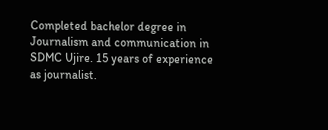Completed bachelor degree in Journalism and communication in SDMC Ujire. 15 years of experience as journalist.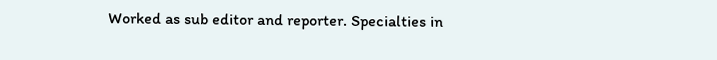Worked as sub editor and reporter. Specialties in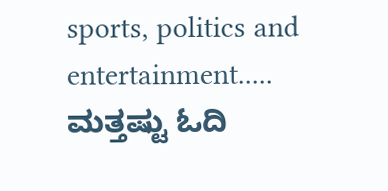sports, politics and entertainment.....
ಮತ್ತಷ್ಟು ಓದಿ